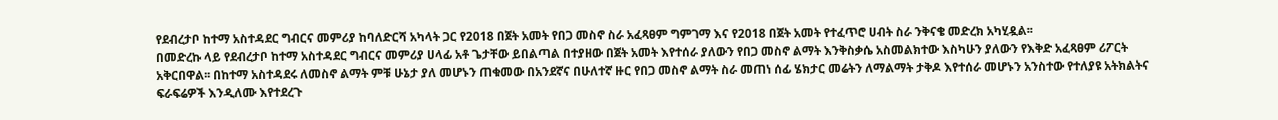የደብረታቦ ከተማ አስተዳደር ግብርና መምሪያ ከባለድርሻ አካላት ጋር የ2018 በጀት አመት የበጋ መስኖ ስራ አፈጻፀም ግምገማ እና የ2018 በጀት አመት የተፈጥሮ ሀብት ስራ ንቅናቄ መድረክ አካሂዷል፡፡
በመድረኩ ላይ የደብረታቦ ከተማ አስተዳደር ግብርና መምሪያ ሀላፊ አቶ ጌታቸው ይበልጣል በተያዘው በጀት አመት እየተሰራ ያለውን የበጋ መስኖ ልማት እንቅስቃሴ አስመልክተው እስካሁን ያለውን የእቅድ አፈጻፀም ሪፖርት አቅርበዋል፡፡ በከተማ አስተዳደሩ ለመስኖ ልማት ምቹ ሁኔታ ያለ መሆኑን ጠቁመው በአንደኛና በሁለተኛ ዙር የበጋ መስኖ ልማት ስራ መጠነ ሰፊ ሄክታር መሬትን ለማልማት ታቅዶ እየተሰራ መሆኑን አንስተው የተለያዩ አትክልትና ፍራፍሬዎች እንዲለሙ እየተደረጉ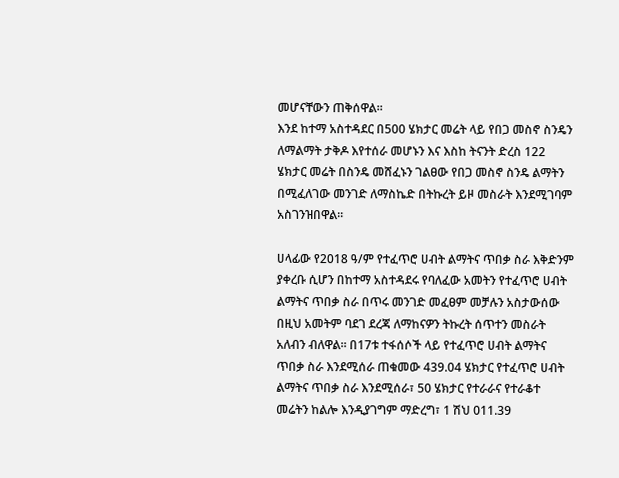መሆናቸውን ጠቅሰዋል፡፡
እንደ ከተማ አስተዳደር በ500 ሄክታር መሬት ላይ የበጋ መስኖ ስንዴን ለማልማት ታቅዶ እየተሰራ መሆኑን እና እስከ ትናንት ድረስ 122 ሄክታር መሬት በስንዴ መሸፈኑን ገልፀው የበጋ መስኖ ስንዴ ልማትን በሚፈለገው መንገድ ለማስኬድ በትኩረት ይዞ መስራት እንደሚገባም አስገንዝበዋል፡፡

ሀላፊው የ2018 ዓ/ም የተፈጥሮ ሀብት ልማትና ጥበቃ ስራ እቅድንም ያቀረቡ ሲሆን በከተማ አስተዳደሩ የባለፈው አመትን የተፈጥሮ ሀብት ልማትና ጥበቃ ስራ በጥሩ መንገድ መፈፀም መቻሉን አስታውሰው በዚህ አመትም ባደገ ደረጃ ለማከናዎን ትኩረት ሰጥተን መስራት አለብን ብለዋል፡፡ በ17ቱ ተፋሰሶች ላይ የተፈጥሮ ሀብት ልማትና ጥበቃ ስራ እንደሚሰራ ጠቁመው 439.04 ሄክታር የተፈጥሮ ሀብት ልማትና ጥበቃ ስራ እንደሚሰራ፣ 50 ሄክታር የተራራና የተራቆተ መሬትን ከልሎ እንዲያገግም ማድረግ፣ 1 ሽህ 011.39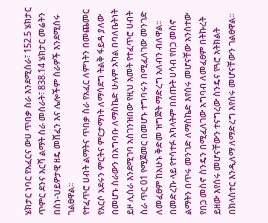ሄክታር ነባር የአፈርና ውሀ ጥበቃ ስራ እንደሚሰራ፣ 152.5 ሄክታር ጥምር ደንና እርሻ ልማት ስራ መስራት፣ 838.14 ሄክታር መሬትን በስነ-ህይዎታዊ ዘዴ መሸፈን እና ሌሎችም ስራዎች እንደሚሰሩ ገልፀዋል፡፡
የተፈጥሮ ሀብት ልማትና ጥበቃ ስራ የአፈር ለምነትን በመጨመር የአርሶ አደሩን ምርትና ምርታማነት ለማሳደግ ትልቅ ፋይዳ ያለው በመሆኑ ስራውን በአግባቡ ለማስኬድ ሁሉም አካል በባለቤትነት ይዞ ሊሰራ እንደሚገባ አስገንዝበው የዚህ አመት የተፈጥሮ ሀብት ስራ ጥር 01 የሚጀመር በመሆኑ ተግባሩን በሚፈለገው መንገድ ለመፈፀም ከአሁኑ ቅድመ ዝግጅት ማድረግ አለብን ብለዋል፡፡
በመድረኩ ላይ የተሳተፉ አካላትም በሰጡት ሀሳብ የበጋ መስኖ ልማትን በጥሩ መንገድ ለማስኬድ እየሰሩ መሆናቸው አንስተው የበጋ መስኖ ስንዴን በሚፈለገው አግባብ ለመፈፀም በትኩረት ይዘው እየሰሩ መሆናቸውን ተናግረው ስንዴና የጓሮ አትክልት በክላስተር እንዲለማ ለማድረግ እየሰሩ መሆናቸውን ገልፀዋል፡፡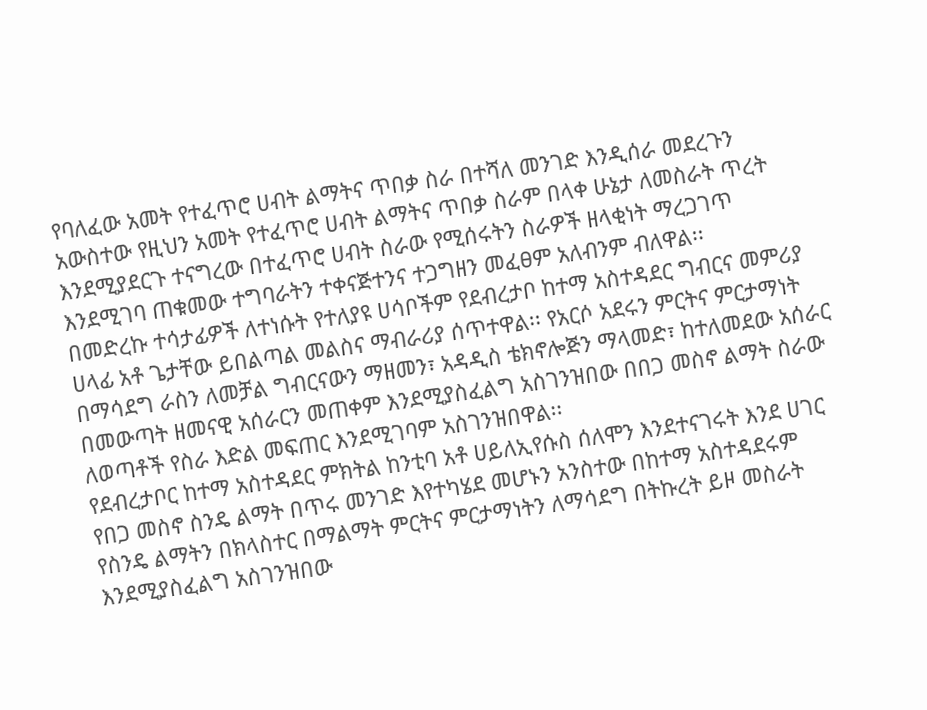የባለፈው አመት የተፈጥሮ ሀብት ልማትና ጥበቃ ስራ በተሻለ መንገድ እንዲሰራ መደረጉን አውስተው የዚህን አመት የተፈጥሮ ሀብት ልማትና ጥበቃ ስራም በላቀ ሁኔታ ለመስራት ጥረት እንደሚያደርጉ ተናግረው በተፈጥሮ ሀብት ስራው የሚሰሩትን ስራዎች ዘላቂነት ማረጋገጥ እንደሚገባ ጠቁመው ተግባራትን ተቀናጅተንና ተጋግዘን መፈፀም አለብንም ብለዋል፡፡
በመድረኩ ተሳታፊዎች ለተነሱት የተለያዩ ሀሳቦችም የደብረታቦ ከተማ አስተዳደር ግብርና መምሪያ ሀላፊ አቶ ጌታቸው ይበልጣል መልስና ማብራሪያ ሰጥተዋል፡፡ የአርሶ አደሩን ምርትና ምርታማነት በማሳደግ ራስን ለመቻል ግብርናውን ማዘመን፣ አዳዲስ ቴክኖሎጅን ማላመድ፣ ከተለመደው አሰራር በመውጣት ዘመናዊ አሰራርን መጠቀም እንደሚያስፈልግ አስገንዝበው በበጋ መስኖ ልማት ስራው ለወጣቶች የስራ እድል መፍጠር እንደሚገባም አስገንዝበዋል፡፡
የደብረታቦር ከተማ አስተዳደር ምክትል ከንቲባ አቶ ሀይለኢየሱስ ሰለሞን እንደተናገሩት እንደ ሀገር የበጋ መስኖ ስንዴ ልማት በጥሩ መንገድ እየተካሄደ መሆኑን አንስተው በከተማ አስተዳደሩም የስንዴ ልማትን በክላስተር በማልማት ምርትና ምርታማነትን ለማሳደግ በትኩረት ይዞ መስራት እንደሚያስፈልግ አስገንዝበው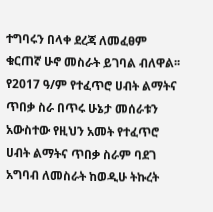ተግባሩን በላቀ ደረጃ ለመፈፀም ቁርጠኛ ሁኖ መስራት ይገባል ብለዋል፡፡
የ2017 ዓ/ም የተፈጥሮ ሀብት ልማትና ጥበቃ ስራ በጥሩ ሁኔታ መሰራቱን አውስተው የዚህን አመት የተፈጥሮ ሀብት ልማትና ጥበቃ ስራም ባደገ አግባብ ለመስራት ከወዲሁ ትኩረት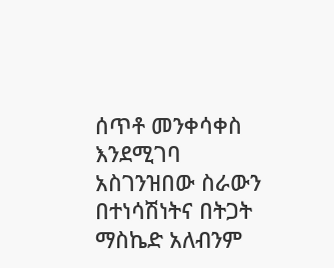ሰጥቶ መንቀሳቀስ እንደሚገባ አስገንዝበው ስራውን በተነሳሽነትና በትጋት ማስኬድ አለብንም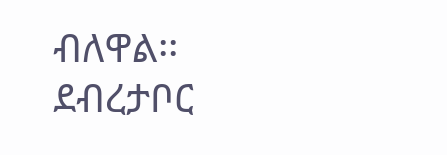ብለዋል፡፡
ደብረታቦር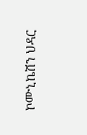ኮሙኒኬሽን ህዳር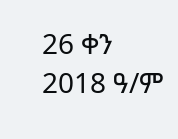26 ቀን 2018 ዓ/ም